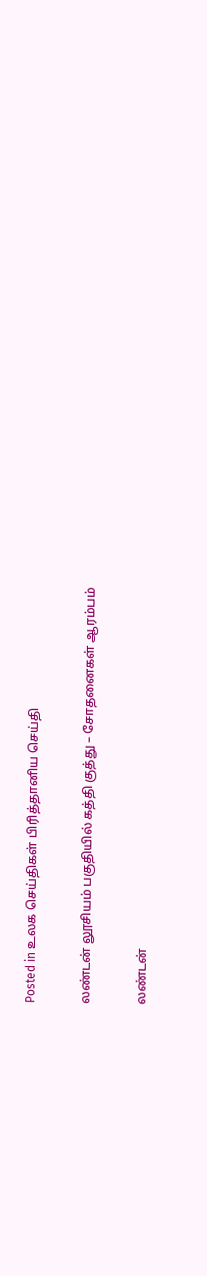Posted in உலக செய்திகள் பிரித்தானிய செய்தி

லண்டன் லூசியம் பகுதியில் கத்தி குத்து – சோதனைகள் ஆரம்பம்

லண்டன்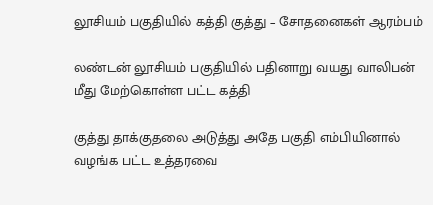லூசியம் பகுதியில் கத்தி குத்து – சோதனைகள் ஆரம்பம்

லண்டன் லூசியம் பகுதியில் பதினாறு வயது வாலிபன் மீது மேற்கொள்ள பட்ட கத்தி

குத்து தாக்குதலை அடுத்து அதே பகுதி எம்பியினால் வழங்க பட்ட உத்தரவை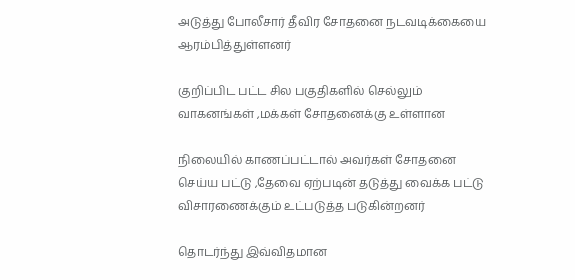அடுத்து போலீசார் தீவிர சோதனை நடவடிக்கையை ஆரம்பித்துள்ளனர்

குறிப்பிட பட்ட சில பகுதிகளில் செல்லும் வாகனங்கள் ,மக்கள் சோதனைக்கு உள்ளான

நிலையில் காணப்பட்டால் அவர்கள் சோதனை செய்ய பட்டு ,தேவை ஏற்படின் தடுத்து வைக்க பட்டு விசாரணைக்கும் உட்படுத்த படுகின்றனர்

தொடர்ந்து இவ்விதமான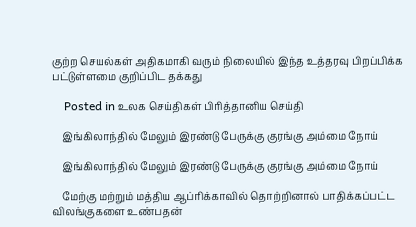குற்ற செயல்கள் அதிகமாகி வரும் நிலையில் இந்த உத்தரவு பிறப்பிக்க பட்டுள்ளமை குறிப்பிட தக்கது

    Posted in உலக செய்திகள் பிரித்தானிய செய்தி

    இங்கிலாந்தில் மேலும் இரண்டு பேருக்கு குரங்கு அம்மை நோய்

    இங்கிலாந்தில் மேலும் இரண்டு பேருக்கு குரங்கு அம்மை நோய்

    மேற்கு மற்றும் மத்திய ஆப்ரிக்காவில் தொற்றினால் பாதிக்கப்பட்ட விலங்குகளை உண்பதன்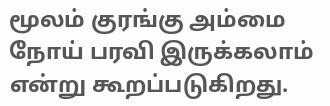மூலம் குரங்கு அம்மை நோய் பரவி இருக்கலாம் என்று கூறப்படுகிறது.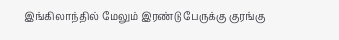இங்கிலாந்தில் மேலும் இரண்டு பேருக்கு குரங்கு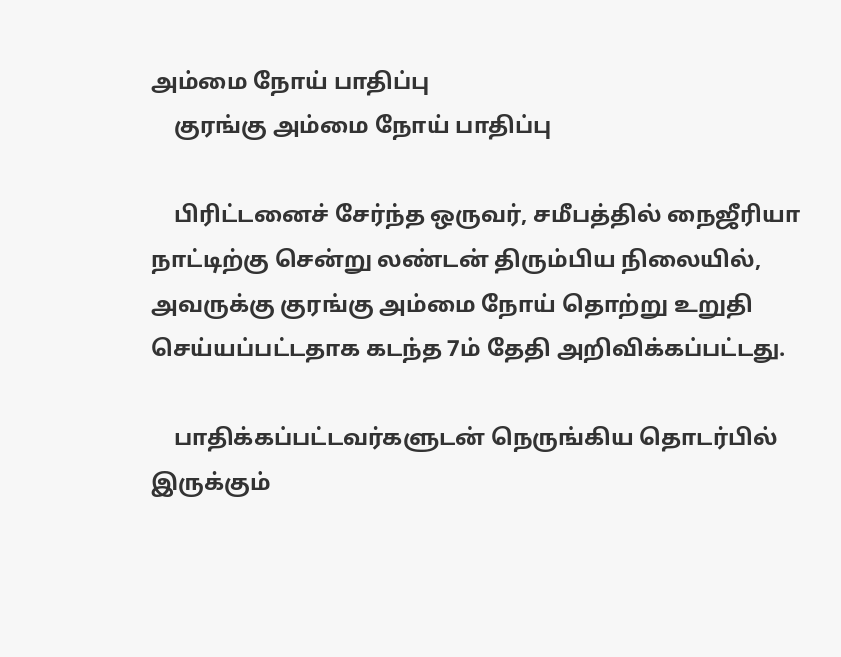அம்மை நோய் பாதிப்பு
    குரங்கு அம்மை நோய் பாதிப்பு

    பிரிட்டனைச் சேர்ந்த ஒருவர், சமீபத்தில் நைஜீரியா நாட்டிற்கு சென்று லண்டன் திரும்பிய நிலையில், அவருக்கு குரங்கு அம்மை நோய் தொற்று உறுதி செய்யப்பட்டதாக கடந்த 7ம் தேதி அறிவிக்கப்பட்டது.

    பாதிக்கப்பட்டவர்களுடன் நெருங்கிய தொடர்பில் இருக்கும்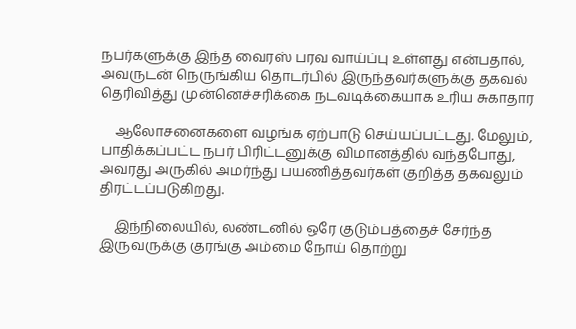நபர்களுக்கு இந்த வைரஸ் பரவ வாய்ப்பு உள்ளது என்பதால், அவருடன் நெருங்கிய தொடர்பில் இருந்தவர்களுக்கு தகவல் தெரிவித்து முன்னெச்சரிக்கை நடவடிக்கையாக உரிய சுகாதார

    ஆலோசனைகளை வழங்க ஏற்பாடு செய்யப்பட்டது. மேலும், பாதிக்கப்பட்ட நபர் பிரிட்டனுக்கு விமானத்தில் வந்தபோது, அவரது அருகில் அமர்ந்து பயணித்தவர்கள் குறித்த தகவலும் திரட்டப்படுகிறது.

    இந்நிலையில், லண்டனில் ஒரே குடும்பத்தைச் சேர்ந்த இருவருக்கு குரங்கு அம்மை நோய் தொற்று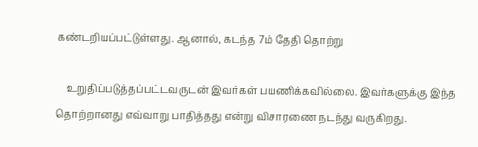கண்டறியப்பட்டுள்ளது. ஆனால், கடந்த 7ம் தேதி தொற்று

    உறுதிப்படுத்தப்பட்டவருடன் இவர்கள் பயணிக்கவில்லை. இவர்களுக்கு இந்த தொற்றானது எவ்வாறு பாதித்தது என்று விசாரணை நடந்து வருகிறது.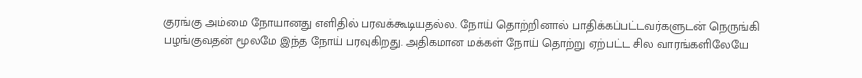குரங்கு அம்மை நோயானது எளிதில் பரவக்கூடியதல்ல. நோய் தொற்றினால் பாதிக்கப்பட்டவர்களுடன் நெருங்கி பழங்குவதன் மூலமே இந்த நோய் பரவுகிறது. அதிகமான மக்கள் நோய் தொற்று ஏற்பட்ட சில வாரங்களிலேயே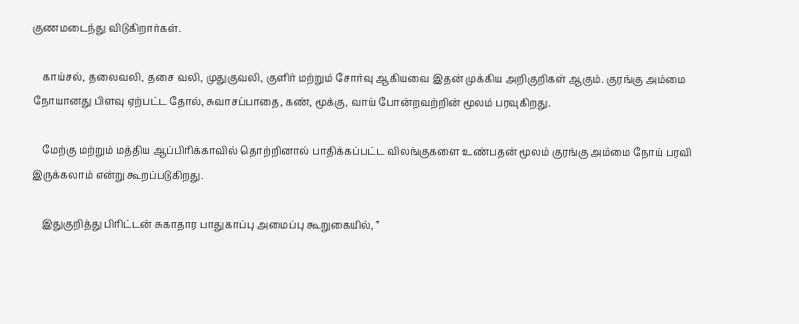குணமடைந்து விடுகிறார்கள்.

    காய்சல், தலைவலி, தசை வலி, முதுகுவலி, குளிர் மற்றும் சோர்வு ஆகியவை இதன் முக்கிய அறிகுறிகள் ஆகும். குரங்கு அம்மை நோயானது பிளவு ஏற்பட்ட தோல், சுவாசப்பாதை, கண், மூக்கு, வாய் போன்றவற்றின் மூலம் பரவுகிறது.

    மேற்கு மற்றும் மத்திய ஆப்பிரிக்காவில் தொற்றினால் பாதிக்கப்பட்ட விலங்குகளை உண்பதன் மூலம் குரங்கு அம்மை நோய் பரவி இருக்கலாம் என்று கூறப்படுகிறது.

    இதுகுறித்து பிரிட்டன் சுகாதார பாதுகாப்பு அமைப்பு கூறுகையில், ”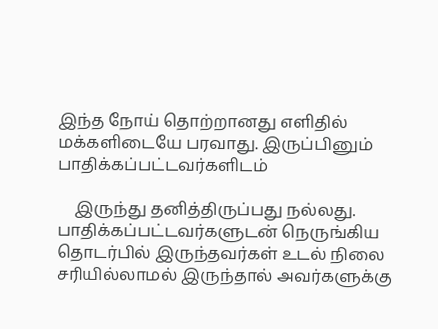இந்த நோய் தொற்றானது எளிதில் மக்களிடையே பரவாது. இருப்பினும் பாதிக்கப்பட்டவர்களிடம்

    இருந்து தனித்திருப்பது நல்லது. பாதிக்கப்பட்டவர்களுடன் நெருங்கிய தொடர்பில் இருந்தவர்கள் உடல் நிலை சரியில்லாமல் இருந்தால் அவர்களுக்கு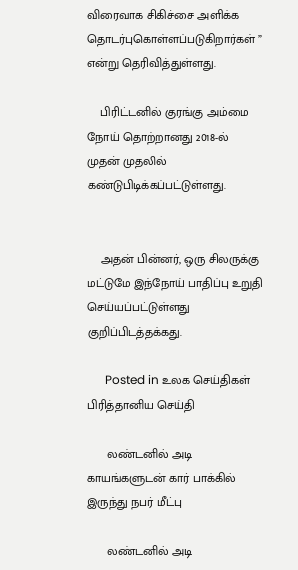விரைவாக சிகிச்சை அளிக்க தொடர்புகொள்ளப்படுகிறார்கள் ” என்று தெரிவித்துள்ளது.

    பிரிட்டனில் குரங்கு அம்மை நோய் தொற்றானது 2018-ல் முதன் முதலில் கண்டுபிடிக்கப்பட்டுள்ளது.


    அதன் பின்னர், ஒரு சிலருக்கு மட்டுமே இந்நோய் பாதிப்பு உறுதி செய்யப்பட்டுள்ளது குறிப்பிடத்தக்கது.

      Posted in உலக செய்திகள் பிரித்தானிய செய்தி

      லண்டனில் அடி காயங்களுடன் கார் பாக்கில் இருந்து நபர் மீட்பு

      லண்டனில் அடி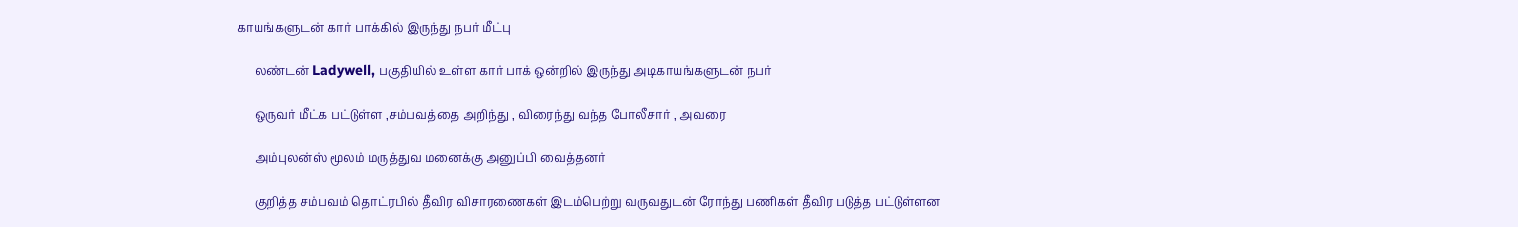காயங்களுடன் கார் பாக்கில் இருந்து நபர் மீட்பு

      லண்டன் Ladywell, பகுதியில் உள்ள கார் பாக் ஒன்றில் இருந்து அடிகாயங்களுடன் நபர்

      ஒருவர் மீட்க பட்டுள்ள ,சம்பவத்தை அறிந்து , விரைந்து வந்த போலீசார் , அவரை

      அம்புலன்ஸ் மூலம் மருத்துவ மனைக்கு அனுப்பி வைத்தனர்

      குறித்த சம்பவம் தொட்ரபில் தீவிர விசாரணைகள் இடம்பெற்று வருவதுடன் ரோந்து பணிகள் தீவிர படுத்த பட்டுள்ளன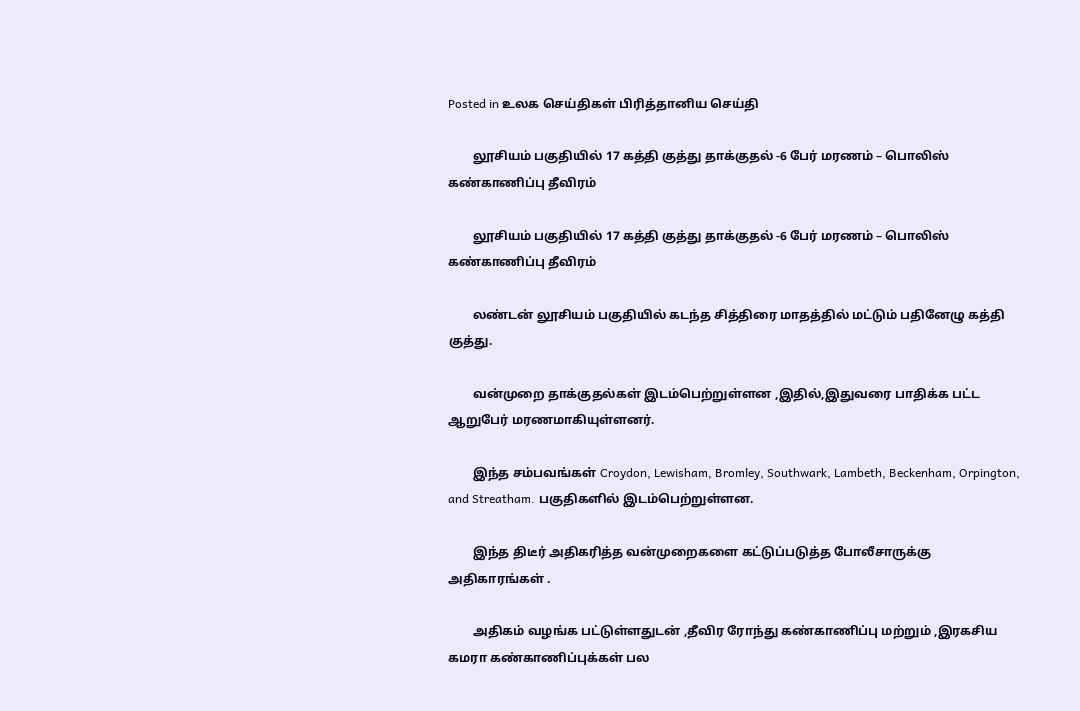Posted in உலக செய்திகள் பிரித்தானிய செய்தி

        லூசியம் பகுதியில் 17 கத்தி குத்து தாக்குதல் -6 பேர் மரணம் – பொலிஸ் கண்காணிப்பு தீவிரம்

        லூசியம் பகுதியில் 17 கத்தி குத்து தாக்குதல் -6 பேர் மரணம் – பொலிஸ் கண்காணிப்பு தீவிரம்

        லண்டன் லூசியம் பகுதியில் கடந்த சித்திரை மாதத்தில் மட்டும் பதினேழு கத்தி குத்து.

        வன்முறை தாக்குதல்கள் இடம்பெற்றுள்ளன ,இதில்,இதுவரை பாதிக்க பட்ட ஆறுபேர் மரணமாகியுள்ளனர்.

        இந்த சம்பவங்கள் Croydon, Lewisham, Bromley, Southwark, Lambeth, Beckenham, Orpington, and Streatham. பகுதிகளில் இடம்பெற்றுள்ளன.

        இந்த திடீர் அதிகரித்த வன்முறைகளை கட்டுப்படுத்த போலீசாருக்கு அதிகாரங்கள் .

        அதிகம் வழங்க பட்டுள்ளதுடன் ,தீவிர ரோந்து கண்காணிப்பு மற்றும் ,இரகசிய கமரா கண்காணிப்புக்கள் பல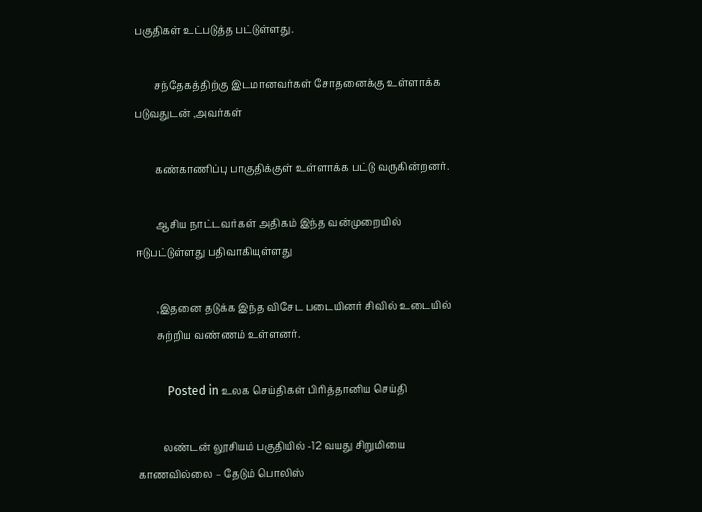பகுதிகள் உட்படுத்த பட்டுள்ளது.

        சந்தேகத்திற்கு இடமானவர்கள் சோதனைக்கு உள்ளாக்க படுவதுடன் ,அவர்கள்

        கண்காணிப்பு பாகுதிக்குள் உள்ளாக்க பட்டு வருகின்றனர்.

        ஆசிய நாட்டவர்கள் அதிகம் இந்த வன்முறையில் ஈடுபட்டுள்ளது பதிவாகியுள்ளது

        ,இதனை தடுக்க இந்த விசேட படையினர் சிவில் உடையில்
        சுற்றிய வண்ணம் உள்ளனர்.

          Posted in உலக செய்திகள் பிரித்தானிய செய்தி

          லண்டன் லூசியம் பகுதியில் -12 வயது சிறுமியை காணவில்லை – தேடும் பொலிஸ்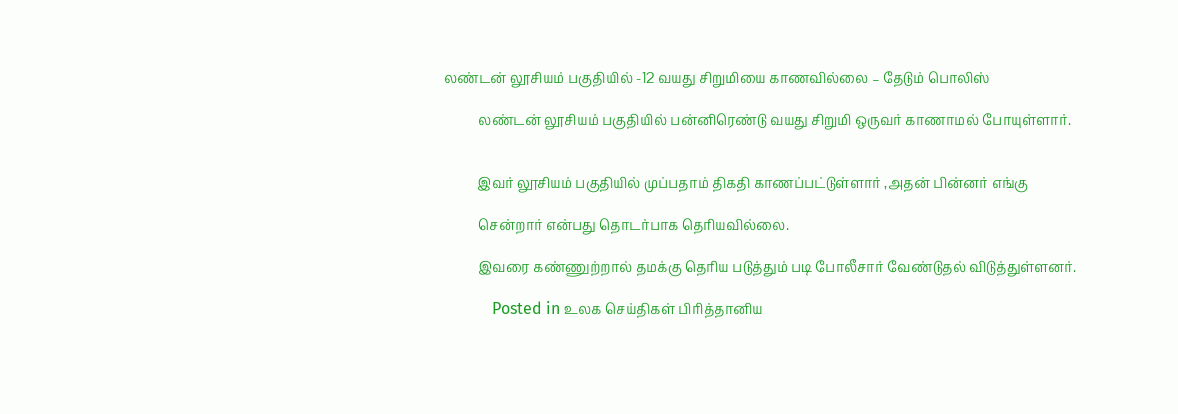லண்டன் லூசியம் பகுதியில் -12 வயது சிறுமியை காணவில்லை – தேடும் பொலிஸ்

          லண்டன் லூசியம் பகுதியில் பன்னிரெண்டு வயது சிறுமி ஒருவர் காணாமல் போயுள்ளார்.


          இவர் லூசியம் பகுதியில் முப்பதாம் திகதி காணப்பட்டுள்ளார் ,அதன் பின்னர் எங்கு

          சென்றார் என்பது தொடர்பாக தெரியவில்லை.

          இவரை கண்ணுற்றால் தமக்கு தெரிய படுத்தும் படி போலீசார் வேண்டுதல் விடுத்துள்ளனர்.

            Posted in உலக செய்திகள் பிரித்தானிய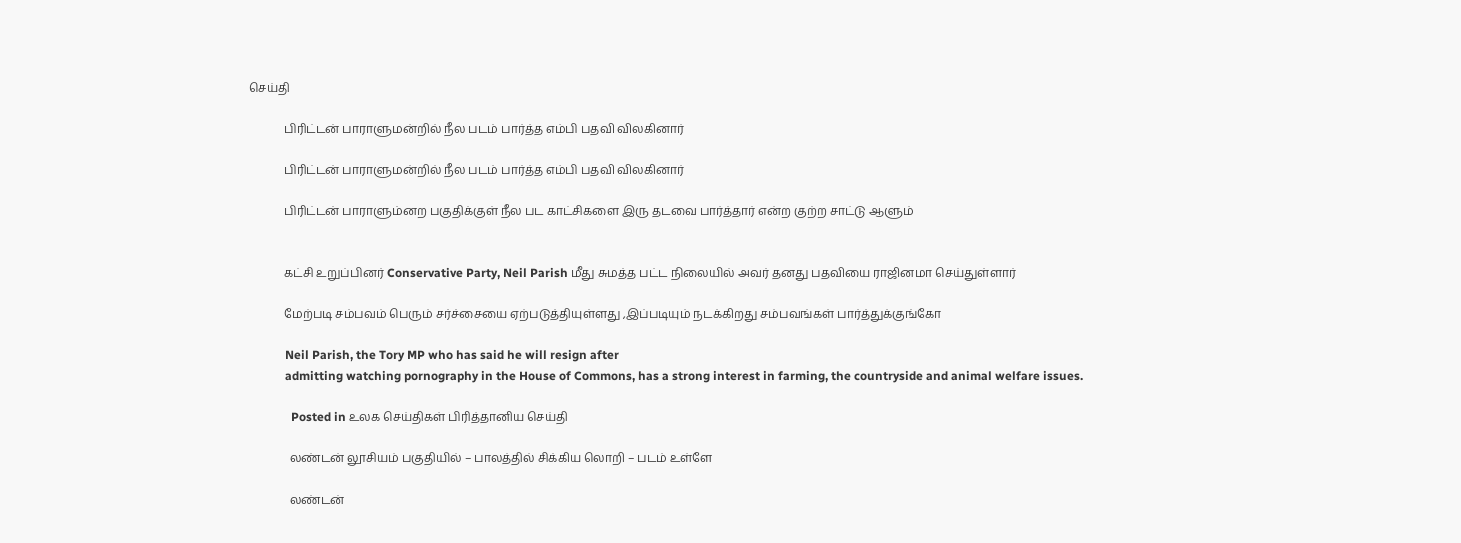செய்தி

            பிரிட்டன் பாராளுமன்றில் நீல படம் பார்த்த எம்பி பதவி விலகினார்

            பிரிட்டன் பாராளுமன்றில் நீல படம் பார்த்த எம்பி பதவி விலகினார்

            பிரிட்டன் பாராளும்னற பகுதிக்குள் நீல பட காட்சிகளை இரு தடவை பார்த்தார் என்ற குற்ற சாட்டு ஆளும்


            கட்சி உறுப்பினர் Conservative Party, Neil Parish மீது சுமத்த பட்ட நிலையில் அவர் தனது பதவியை ராஜினமா செய்துள்ளார்

            மேற்படி சம்பவம் பெரும் சர்ச்சையை ஏற்படுத்தியுள்ளது ,இப்படியும் நடக்கிறது சம்பவங்கள் பார்த்துக்குங்கோ

            Neil Parish, the Tory MP who has said he will resign after
            admitting watching pornography in the House of Commons, has a strong interest in farming, the countryside and animal welfare issues.

              Posted in உலக செய்திகள் பிரித்தானிய செய்தி

              லண்டன் லூசியம் பகுதியில் – பாலத்தில் சிக்கிய லொறி – படம் உள்ளே

              லண்டன்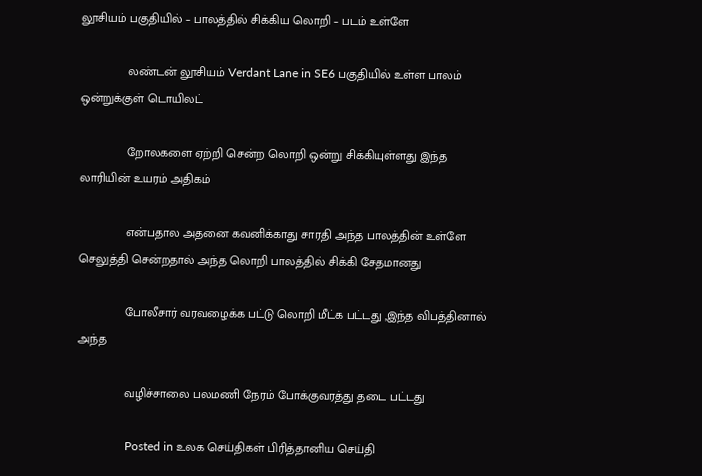லூசியம் பகுதியில் – பாலத்தில் சிக்கிய லொறி – படம் உள்ளே

              லண்டன் லூசியம் Verdant Lane in SE6 பகுதியில் உள்ள பாலம் ஒன்றுக்குள் டொயிலட்

              றோலகளை ஏற்றி சென்ற லொறி ஒன்று சிக்கியுள்ளது இந்த லாரியின் உயரம் அதிகம்

              என்பதால அதனை கவனிக்காது சாரதி அந்த பாலத்தின் உள்ளே செலுத்தி சென்றதால் அந்த லொறி பாலத்தில் சிக்கி சேதமானது

              போலீசார் வரவழைக்க பட்டு லொறி மீட்க பட்டது ,இந்த விபத்தினால் அந்த

              வழிச்சாலை பலமணி நேரம் போக்குவரத்து தடை பட்டது

                Posted in உலக செய்திகள் பிரித்தானிய செய்தி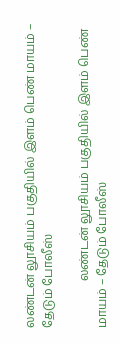லண்டன் லூசியம் பகுதியில் இளம் பெண் மாயம் – தேடும் போலீஸ்

                லண்டன் லூசியம் பகுதியில் இளம் பெண் மாயம் – தேடும் போலீஸ்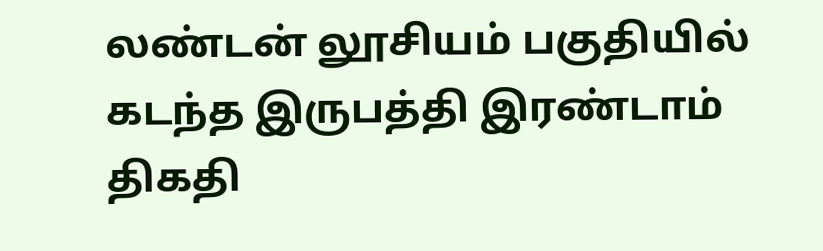லண்டன் லூசியம் பகுதியில் கடந்த இருபத்தி இரண்டாம் திகதி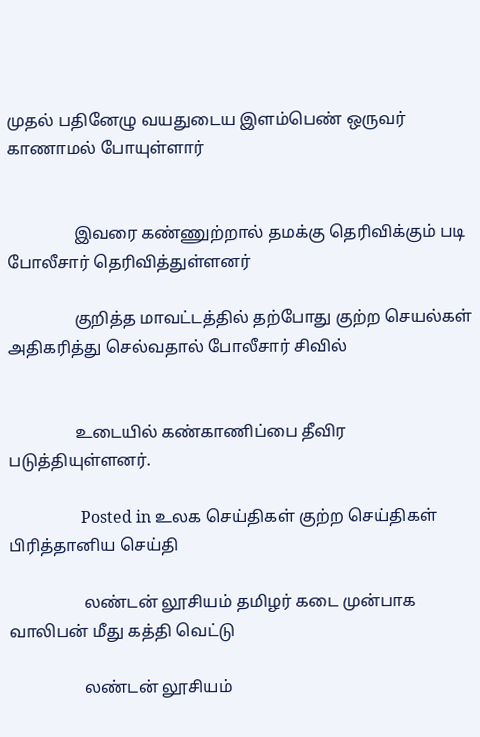முதல் பதினேழு வயதுடைய இளம்பெண் ஒருவர் காணாமல் போயுள்ளார்


                இவரை கண்ணுற்றால் தமக்கு தெரிவிக்கும் படி போலீசார் தெரிவித்துள்ளனர்

                குறித்த மாவட்டத்தில் தற்போது குற்ற செயல்கள் அதிகரித்து செல்வதால் போலீசார் சிவில்


                உடையில் கண்காணிப்பை தீவிர படுத்தியுள்ளனர்.

                  Posted in உலக செய்திகள் குற்ற செய்திகள் பிரித்தானிய செய்தி

                  லண்டன் லூசியம் தமிழர் கடை முன்பாக வாலிபன் மீது கத்தி வெட்டு

                  லண்டன் லூசியம்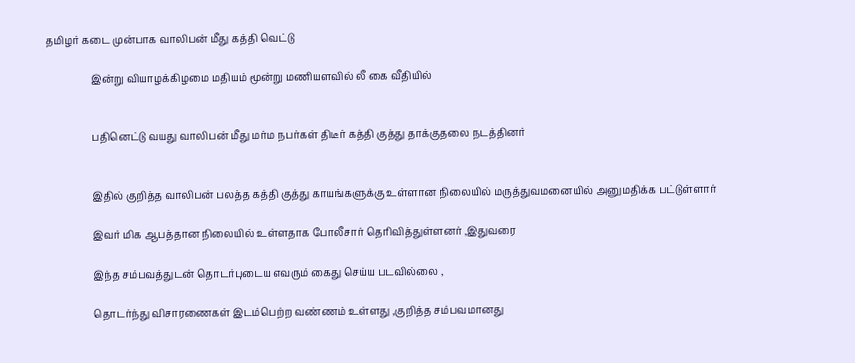தமிழர் கடை முன்பாக வாலிபன் மீது கத்தி வெட்டு

                  இன்று வியாழக்கிழமை மதியம் மூன்று மணியளவில் லீ கை வீதியில்


                  பதினெட்டு வயது வாலிபன் மீது மர்ம நபர்கள் திடீர் கத்தி குத்து தாக்குதலை நடத்தினர்


                  இதில் குறித்த வாலிபன் பலத்த கத்தி குத்து காயங்களுக்கு உள்ளான நிலையில் மருத்துவமனையில் அனுமதிக்க பட்டுள்ளார்

                  இவர் மிக ஆபத்தான நிலையில் உள்ளதாக போலீசார் தெரிவித்துள்ளனர் ,இதுவரை

                  இந்த சம்பவத்துடன் தொடர்புடைய எவரும் கைது செய்ய படவில்லை ,

                  தொடர்ந்து விசாரணைகள் இடம்பெற்ற வண்ணம் உள்ளது ,குறித்த சம்பவமானது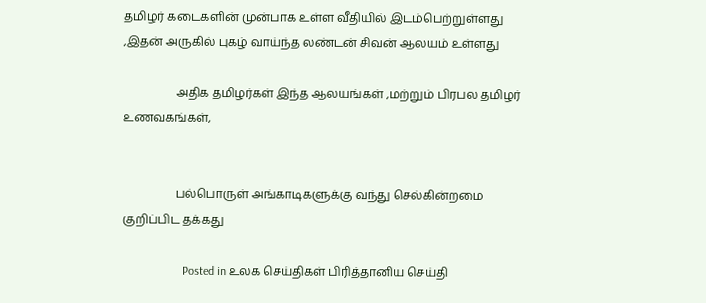தமிழர் கடைகளின் முன்பாக உள்ள வீதியில் இடம்பெற்றுள்ளது ,இதன் அருகில் புகழ் வாய்ந்த லண்டன் சிவன் ஆலயம் உள்ளது

                  அதிக தமிழர்கள் இந்த ஆலயங்கள் ,மற்றும் பிரபல தமிழர் உணவகங்கள்,


                  பல்பொருள் அங்காடிகளுக்கு வந்து செல்கின்றமை குறிப்பிட தக்கது

                    Posted in உலக செய்திகள் பிரித்தானிய செய்தி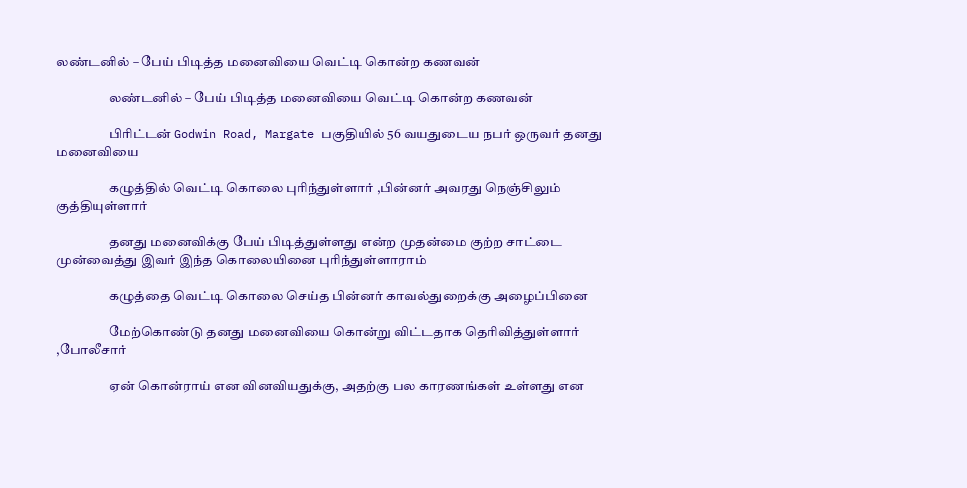லண்டனில் – பேய் பிடித்த மனைவியை வெட்டி கொன்ற கணவன்

                    லண்டனில் – பேய் பிடித்த மனைவியை வெட்டி கொன்ற கணவன்

                    பிரிட்டன் Godwin Road, Margate பகுதியில் 56 வயதுடைய நபர் ஒருவர் தனது மனைவியை

                    கழுத்தில் வெட்டி கொலை புரிந்துள்ளார் ,பின்னர் அவரது நெஞ்சிலும் குத்தியுள்ளார்

                    தனது மனைவிக்கு பேய் பிடித்துள்ளது என்ற முதன்மை குற்ற சாட்டை முன்வைத்து இவர் இந்த கொலையினை புரிந்துள்ளாராம்

                    கழுத்தை வெட்டி கொலை செய்த பின்னர் காவல்துறைக்கு அழைப்பினை

                    மேற்கொண்டு தனது மனைவியை கொன்று விட்டதாக தெரிவித்துள்ளார் ,போலீசார்

                    ஏன் கொன்ராய் என வினவியதுக்கு, அதற்கு பல காரணங்கள் உள்ளது என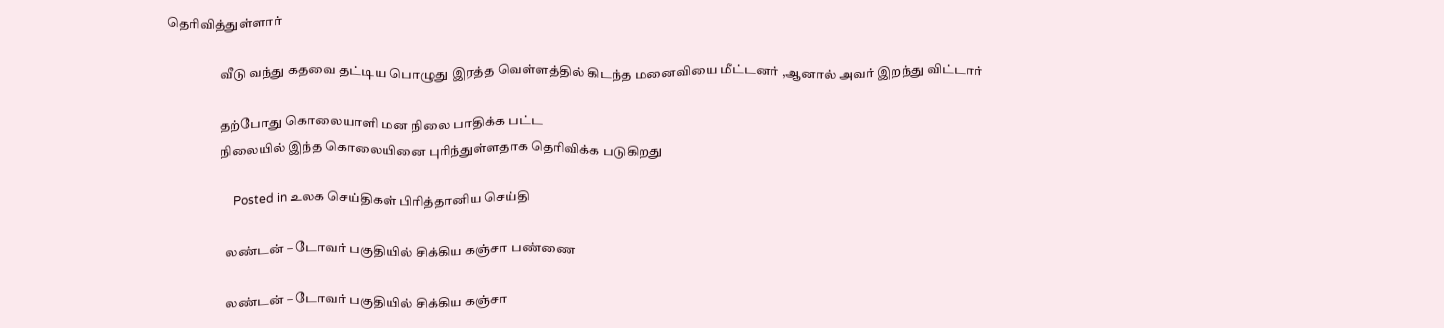தெரிவித்துள்ளார்

                    வீடு வந்து கதவை தட்டிய பொழுது இரத்த வெள்ளத்தில் கிடந்த மனைவியை மீட்டனர் ,ஆனால் அவர் இறந்து விட்டார்

                    தற்போது கொலையாளி மன நிலை பாதிக்க பட்ட
                    நிலையில் இந்த கொலையினை புரிந்துள்ளதாக தெரிவிக்க படுகிறது

                      Posted in உலக செய்திகள் பிரித்தானிய செய்தி

                      லண்டன் – டோவர் பகுதியில் சிக்கிய கஞ்சா பண்ணை

                      லண்டன் – டோவர் பகுதியில் சிக்கிய கஞ்சா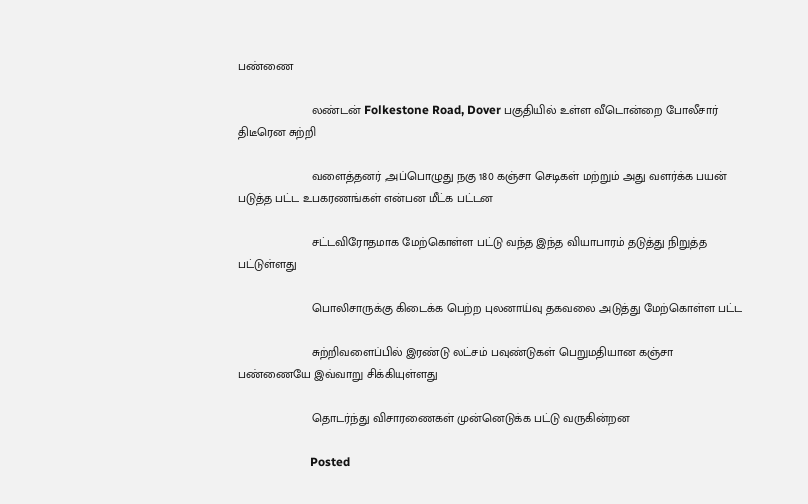பண்ணை

                      லண்டன் Folkestone Road, Dover பகுதியில் உள்ள வீடொன்றை போலீசார் திடீரென சுற்றி

                      வளைத்தனர் ,அப்பொழுது நகு 180 கஞ்சா செடிகள் மற்றும் அது வளர்க்க பயன் படுத்த பட்ட உபகரணங்கள் என்பன மீட்க பட்டன

                      சட்டவிரோதமாக மேற்கொள்ள பட்டு வந்த இந்த வியாபாரம் தடுத்து நிறுத்த பட்டுள்ளது

                      பொலிசாருக்கு கிடைக்க பெற்ற புலனாய்வு தகவலை அடுத்து மேற்கொள்ள பட்ட

                      சுற்றிவளைப்பில் இரண்டு லட்சம் பவுண்டுகள் பெறுமதியான கஞ்சா பண்ணையே இவ்வாறு சிக்கியுள்ளது

                      தொடர்ந்து விசாரணைகள் முன்னெடுக்க பட்டு வருகின்றன

                        Posted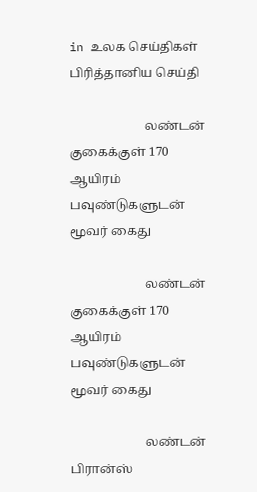in உலக செய்திகள் பிரித்தானிய செய்தி

                        லண்டன் குகைக்குள் 170 ஆயிரம் பவுண்டுகளுடன் மூவர் கைது

                        லண்டன் குகைக்குள் 170 ஆயிரம் பவுண்டுகளுடன் மூவர் கைது

                        லண்டன் பிரான்ஸ்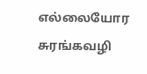எல்லையோர சுரங்கவழி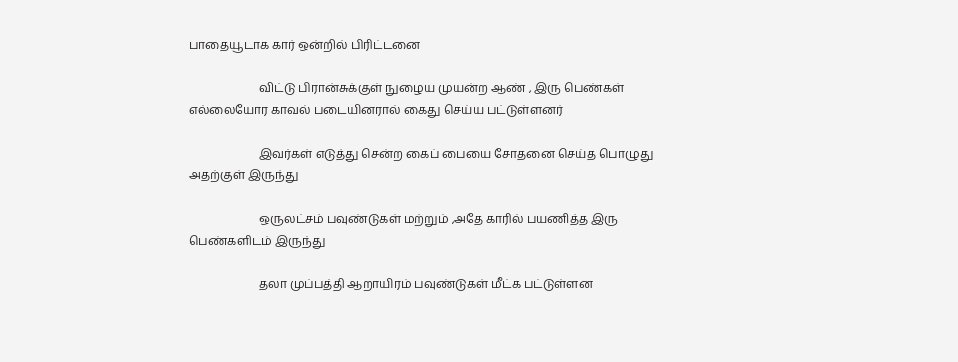பாதையூடாக கார் ஒன்றில் பிரிட்டனை

                        விட்டு பிரான்சுக்குள் நுழைய முயன்ற ஆண் , இரு பெண்கள் எல்லையோர காவல் படையினரால் கைது செய்ய பட்டுள்ளனர்

                        இவர்கள் எடுத்து சென்ற கைப் பையை சோதனை செய்த பொழுது அதற்குள் இருந்து

                        ஒருலட்சம் பவுண்டுகள் மற்றும் ,அதே காரில் பயணித்த இரு பெண்களிடம் இருந்து

                        தலா முப்பத்தி ஆறாயிரம் பவுண்டுகள் மீட்க பட்டுள்ளன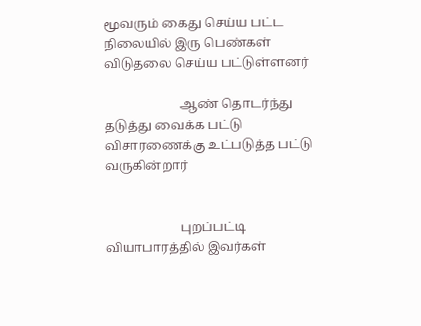மூவரும் கைது செய்ய பட்ட நிலையில் இரு பெண்கள் விடுதலை செய்ய பட்டுள்ளனர்

                        ஆண் தொடர்ந்து தடுத்து வைக்க பட்டு விசாரணைக்கு உட்படுத்த பட்டு வருகின்றார்


                        புறப்பட்டி வியாபாரத்தில் இவர்கள்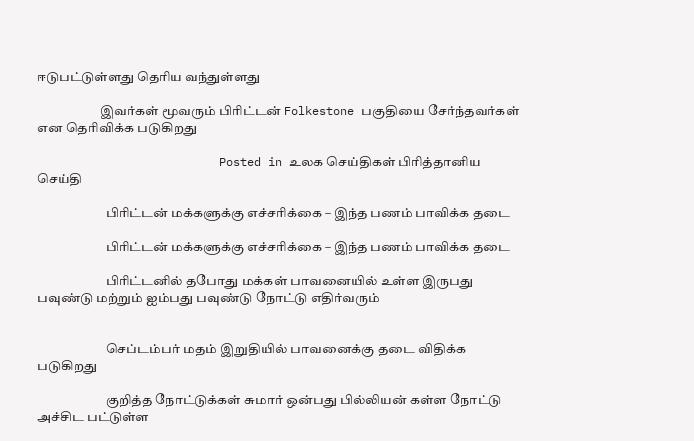ஈடுபட்டுள்ளது தெரிய வந்துள்ளது

                        இவர்கள் மூவரும் பிரிட்டன் Folkestone பகுதியை சேர்ந்தவர்கள் என தெரிவிக்க படுகிறது

                          Posted in உலக செய்திகள் பிரித்தானிய செய்தி

                          பிரிட்டன் மக்களுக்கு எச்சரிக்கை – இந்த பணம் பாவிக்க தடை

                          பிரிட்டன் மக்களுக்கு எச்சரிக்கை – இந்த பணம் பாவிக்க தடை

                          பிரிட்டனில் தபோது மக்கள் பாவனையில் உள்ள இருபது பவுண்டு மற்றும் ஐம்பது பவுண்டு நோட்டு எதிர்வரும்


                          செப்டம்பர் மதம் இறுதியில் பாவனைக்கு தடை விதிக்க படுகிறது

                          குறித்த நோட்டுக்கள் சுமார் ஒன்பது பில்லியன் கள்ள நோட்டு அச்சிட பட்டுள்ள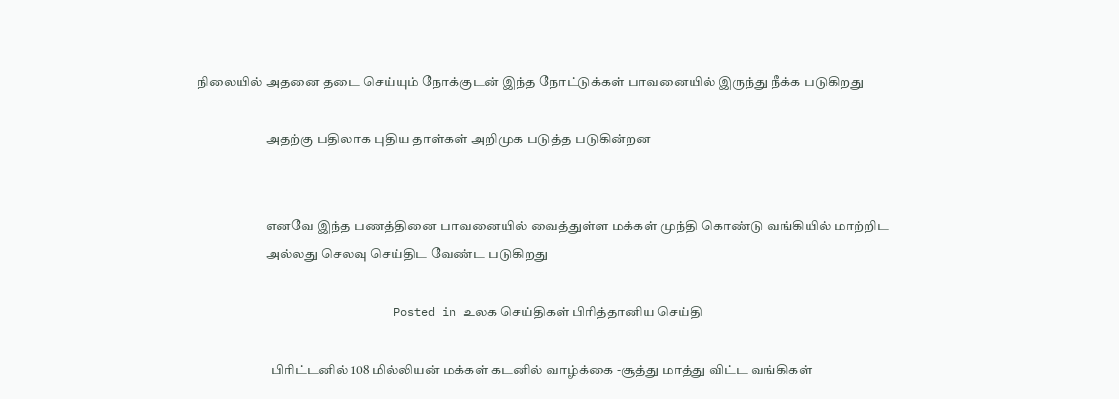நிலையில் அதனை தடை செய்யும் நோக்குடன் இந்த நோட்டுக்கள் பாவனையில் இருந்து நீக்க படுகிறது

                          அதற்கு பதிலாக புதிய தாள்கள் அறிமுக படுத்த படுகின்றன


                          எனவே இந்த பணத்தினை பாவனையில் வைத்துள்ள மக்கள் முந்தி கொண்டு வங்கியில் மாற்றிட
                          அல்லது செலவு செய்திட வேண்ட படுகிறது

                            Posted in உலக செய்திகள் பிரித்தானிய செய்தி

                            பிரிட்டனில் 108 மில்லியன் மக்கள் கடனில் வாழ்க்கை -சூத்து மாத்து விட்ட வங்கிகள்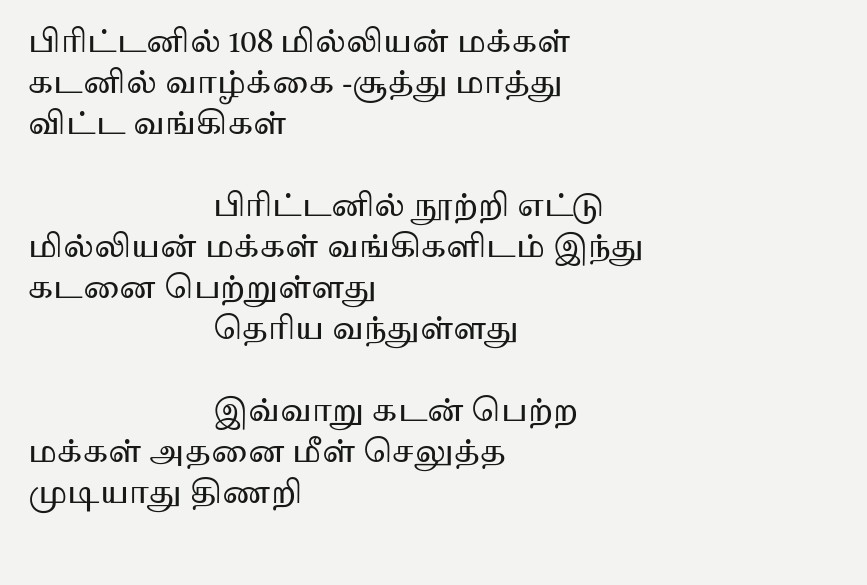பிரிட்டனில் 108 மில்லியன் மக்கள் கடனில் வாழ்க்கை -சூத்து மாத்து விட்ட வங்கிகள்

                            பிரிட்டனில் நூற்றி எட்டு மில்லியன் மக்கள் வங்கிகளிடம் இந்து கடனை பெற்றுள்ளது
                            தெரிய வந்துள்ளது

                            இவ்வாறு கடன் பெற்ற மக்கள் அதனை மீள் செலுத்த முடியாது திணறி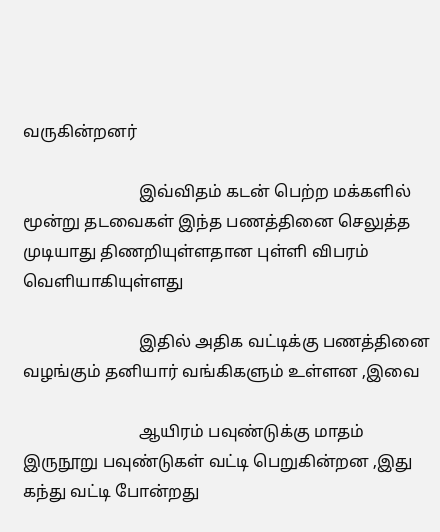வருகின்றனர்

                            இவ்விதம் கடன் பெற்ற மக்களில் மூன்று தடவைகள் இந்த பணத்தினை செலுத்த முடியாது திணறியுள்ளதான புள்ளி விபரம் வெளியாகியுள்ளது

                            இதில் அதிக வட்டிக்கு பணத்தினை வழங்கும் தனியார் வங்கிகளும் உள்ளன ,இவை

                            ஆயிரம் பவுண்டுக்கு மாதம் இருநூறு பவுண்டுகள் வட்டி பெறுகின்றன ,இது கந்து வட்டி போன்றது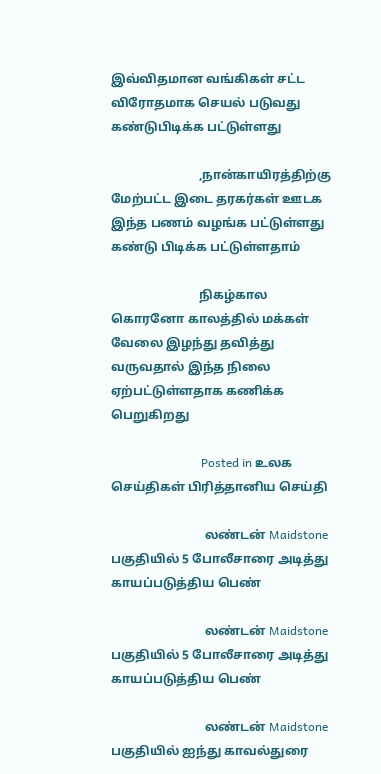இவ்விதமான வங்கிகள் சட்ட விரோதமாக செயல் படுவது கண்டுபிடிக்க பட்டுள்ளது

                            ,நான்காயிரத்திற்கு மேற்பட்ட இடை தரகர்கள் ஊடக இந்த பணம் வழங்க பட்டுள்ளது கண்டு பிடிக்க பட்டுள்ளதாம்

                            நிகழ்கால கொரனோ காலத்தில் மக்கள் வேலை இழந்து தவித்து வருவதால் இந்த நிலை ஏற்பட்டுள்ளதாக கணிக்க பெறுகிறது

                              Posted in உலக செய்திகள் பிரித்தானிய செய்தி

                              லண்டன் Maidstone பகுதியில் 5 போலீசாரை அடித்து காயப்படுத்திய பெண்

                              லண்டன் Maidstone பகுதியில் 5 போலீசாரை அடித்து காயப்படுத்திய பெண்

                              லண்டன் Maidstone பகுதியில் ஐந்து காவல்துரை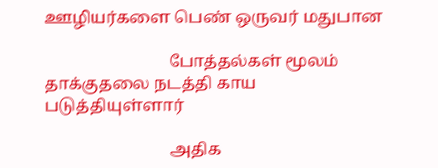ஊழியர்களை பெண் ஒருவர் மதுபான

                              போத்தல்கள் மூலம் தாக்குதலை நடத்தி காய படுத்தியுள்ளார்

                              அதிக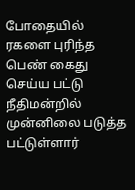போதையில் ரகளை புரிந்த பெண் கைது செய்ய பட்டு நீதிமன்றில் முன்னிலை படுத்த பட்டுள்ளார்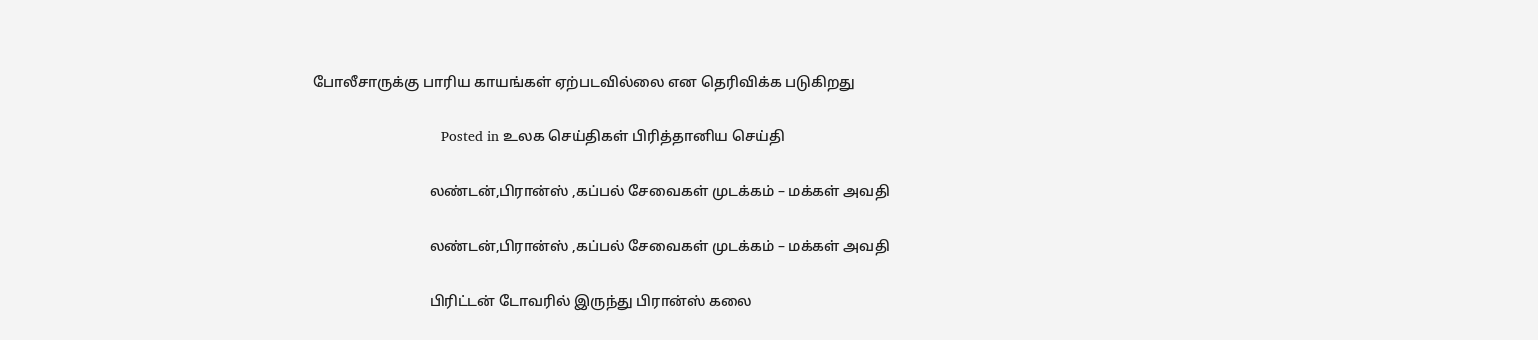போலீசாருக்கு பாரிய காயங்கள் ஏற்படவில்லை என தெரிவிக்க படுகிறது

                                Posted in உலக செய்திகள் பிரித்தானிய செய்தி

                                லண்டன்,பிரான்ஸ் ,கப்பல் சேவைகள் முடக்கம் – மக்கள் அவதி

                                லண்டன்,பிரான்ஸ் ,கப்பல் சேவைகள் முடக்கம் – மக்கள் அவதி

                                பிரிட்டன் டோவரில் இருந்து பிரான்ஸ் கலை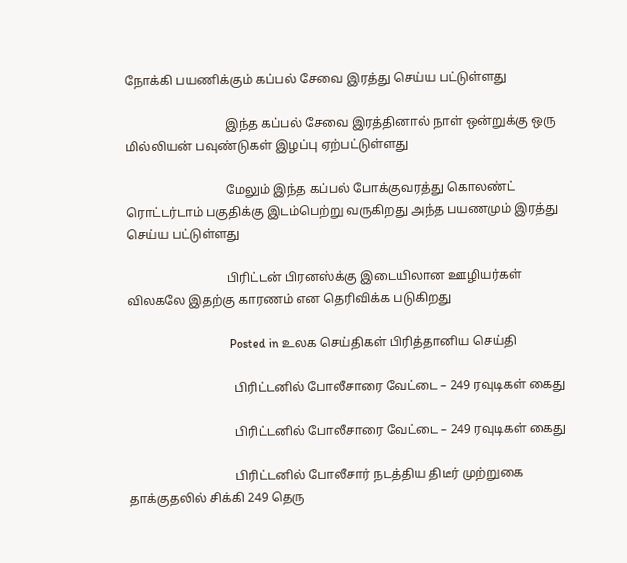நோக்கி பயணிக்கும் கப்பல் சேவை இரத்து செய்ய பட்டுள்ளது

                                இந்த கப்பல் சேவை இரத்தினால் நாள் ஒன்றுக்கு ஒரு மில்லியன் பவுண்டுகள் இழப்பு ஏற்பட்டுள்ளது

                                மேலும் இந்த கப்பல் போக்குவரத்து கொலண்ட் ரொட்டர்டாம் பகுதிக்கு இடம்பெற்று வருகிறது அந்த பயணமும் இரத்து செய்ய பட்டுள்ளது

                                பிரிட்டன் பிரனஸ்க்கு இடையிலான ஊழியர்கள் விலகலே இதற்கு காரணம் என தெரிவிக்க படுகிறது

                                  Posted in உலக செய்திகள் பிரித்தானிய செய்தி

                                  பிரிட்டனில் போலீசாரை வேட்டை – 249 ரவுடிகள் கைது

                                  பிரிட்டனில் போலீசாரை வேட்டை – 249 ரவுடிகள் கைது

                                  பிரிட்டனில் போலீசார் நடத்திய திடீர் முற்றுகை தாக்குதலில் சிக்கி 249 தெரு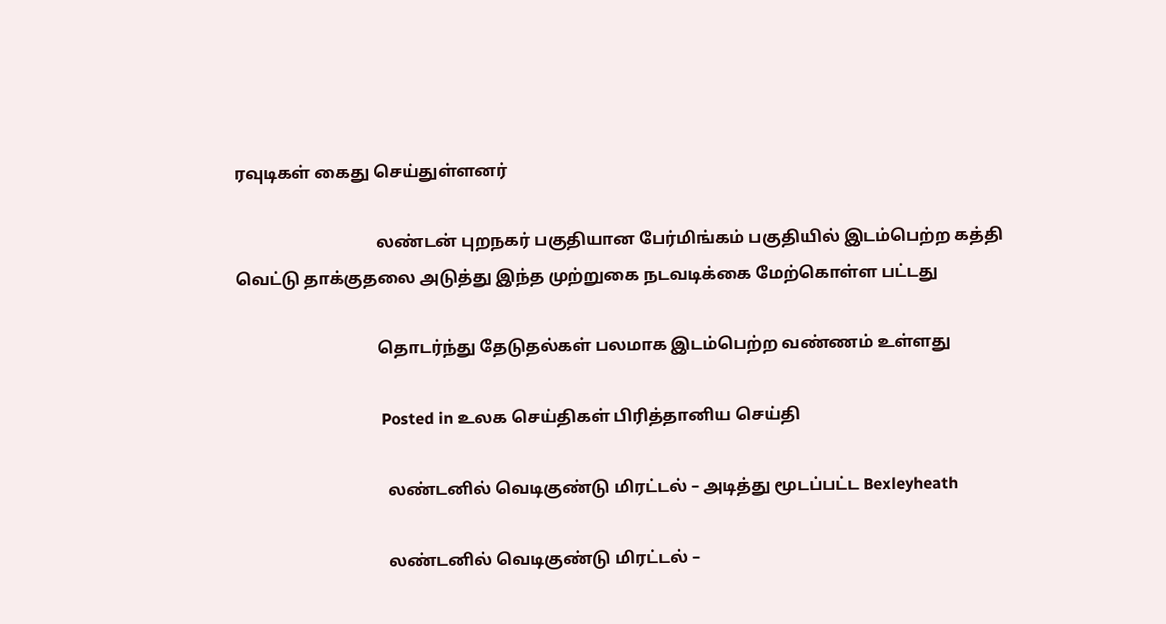ரவுடிகள் கைது செய்துள்ளனர்

                                  லண்டன் புறநகர் பகுதியான பேர்மிங்கம் பகுதியில் இடம்பெற்ற கத்தி வெட்டு தாக்குதலை அடுத்து இந்த முற்றுகை நடவடிக்கை மேற்கொள்ள பட்டது

                                  தொடர்ந்து தேடுதல்கள் பலமாக இடம்பெற்ற வண்ணம் உள்ளது

                                    Posted in உலக செய்திகள் பிரித்தானிய செய்தி

                                    லண்டனில் வெடிகுண்டு மிரட்டல் – அடித்து மூடப்பட்ட Bexleyheath

                                    லண்டனில் வெடிகுண்டு மிரட்டல் –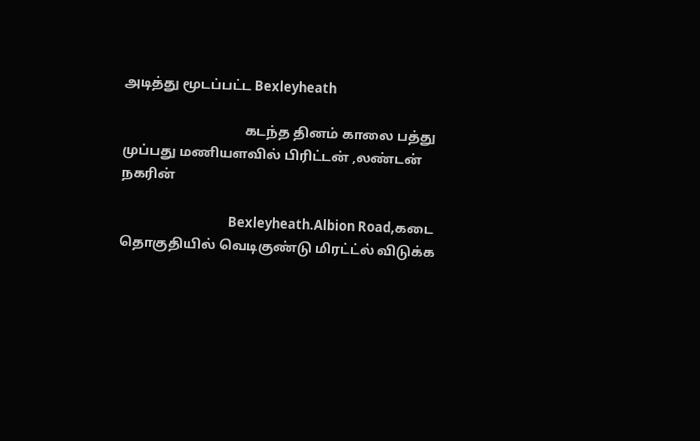அடித்து மூடப்பட்ட Bexleyheath

                                    கடந்த தினம் காலை பத்து முப்பது மணியளவில் பிரிட்டன் ,லண்டன் நகரின்

                                    Bexleyheath.Albion Road,கடை தொகுதியில் வெடிகுண்டு மிரட்ட்ல் விடுக்க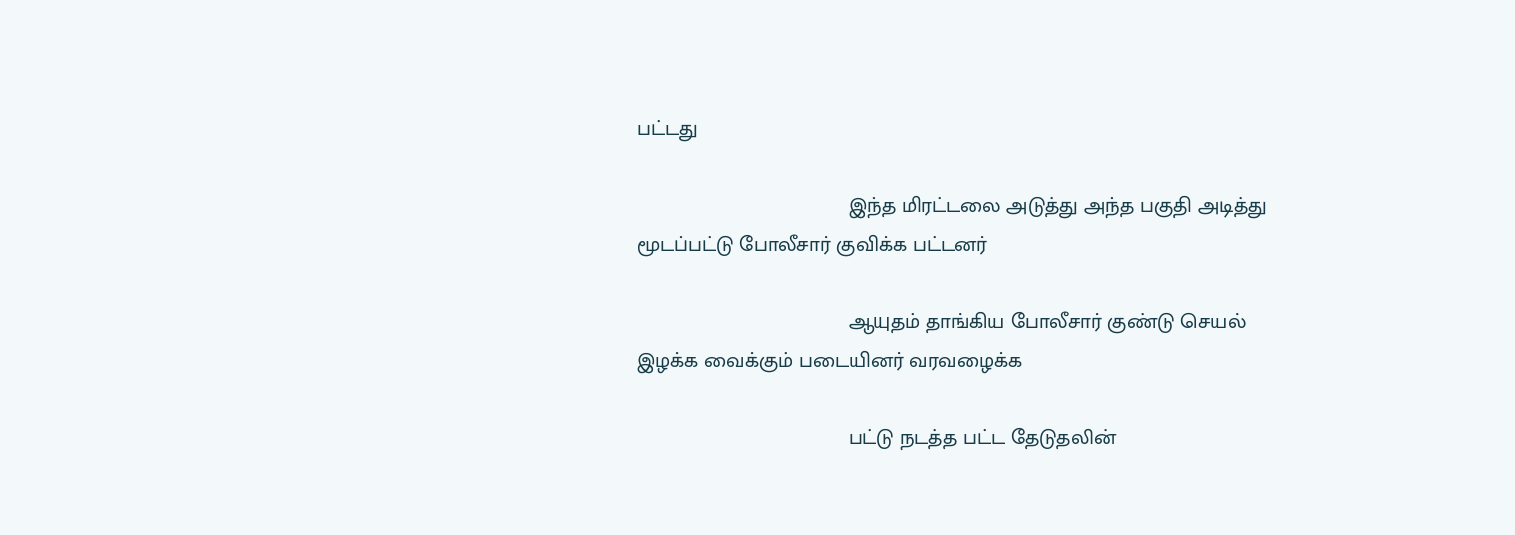பட்டது

                                    இந்த மிரட்டலை அடுத்து அந்த பகுதி அடித்து மூடப்பட்டு போலீசார் குவிக்க பட்டனர்

                                    ஆயுதம் தாங்கிய போலீசார் குண்டு செயல் இழக்க வைக்கும் படையினர் வரவழைக்க

                                    பட்டு நடத்த பட்ட தேடுதலின்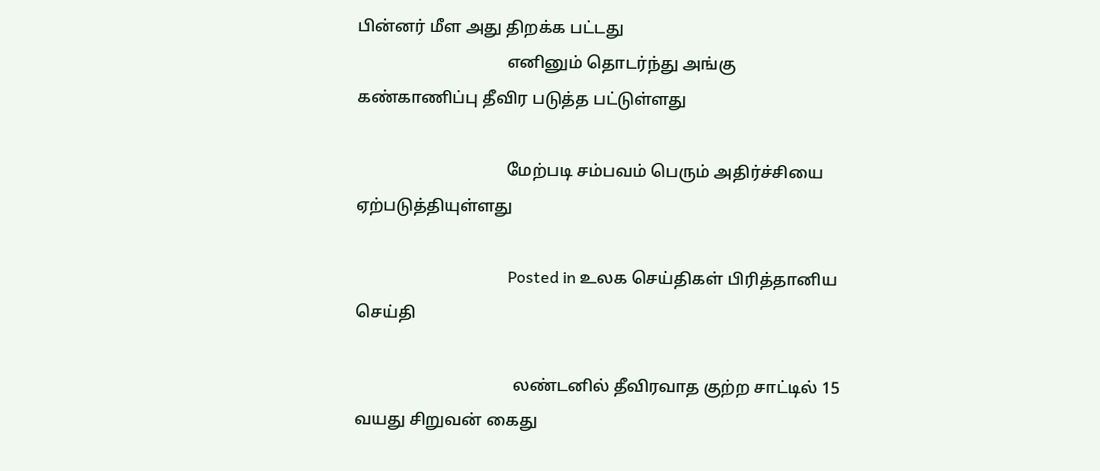பின்னர் மீள அது திறக்க பட்டது
                                    எனினும் தொடர்ந்து அங்கு கண்காணிப்பு தீவிர படுத்த பட்டுள்ளது

                                    மேற்படி சம்பவம் பெரும் அதிர்ச்சியை ஏற்படுத்தியுள்ளது

                                      Posted in உலக செய்திகள் பிரித்தானிய செய்தி

                                      லண்டனில் தீவிரவாத குற்ற சாட்டில் 15 வயது சிறுவன் கைது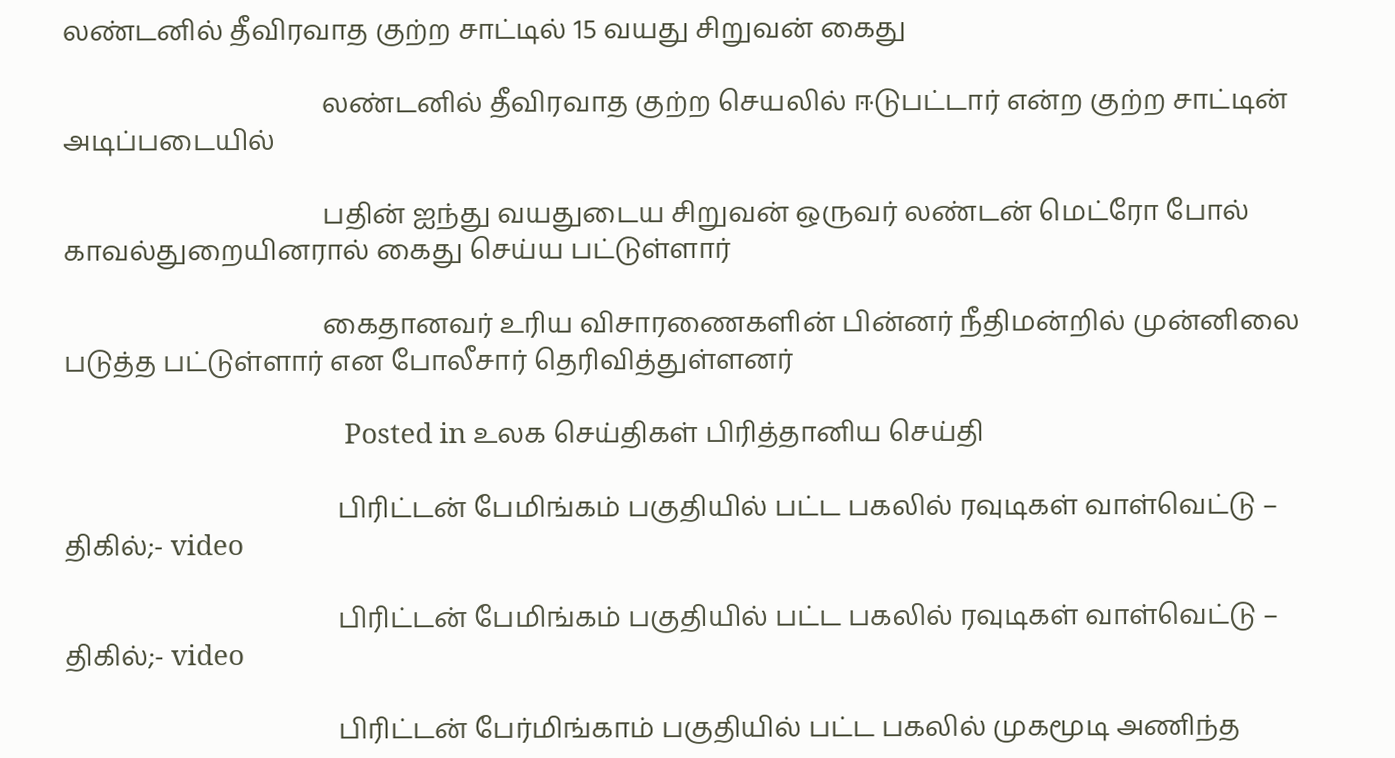லண்டனில் தீவிரவாத குற்ற சாட்டில் 15 வயது சிறுவன் கைது

                                      லண்டனில் தீவிரவாத குற்ற செயலில் ஈடுபட்டார் என்ற குற்ற சாட்டின் அடிப்படையில்

                                      பதின் ஐந்து வயதுடைய சிறுவன் ஒருவர் லண்டன் மெட்ரோ போல் காவல்துறையினரால் கைது செய்ய பட்டுள்ளார்

                                      கைதானவர் உரிய விசாரணைகளின் பின்னர் நீதிமன்றில் முன்னிலை படுத்த பட்டுள்ளார் என போலீசார் தெரிவித்துள்ளனர்

                                        Posted in உலக செய்திகள் பிரித்தானிய செய்தி

                                        பிரிட்டன் பேமிங்கம் பகுதியில் பட்ட பகலில் ரவுடிகள் வாள்வெட்டு – திகில்;- video

                                        பிரிட்டன் பேமிங்கம் பகுதியில் பட்ட பகலில் ரவுடிகள் வாள்வெட்டு – திகில்;- video

                                        பிரிட்டன் பேர்மிங்காம் பகுதியில் பட்ட பகலில் முகமூடி அணிந்த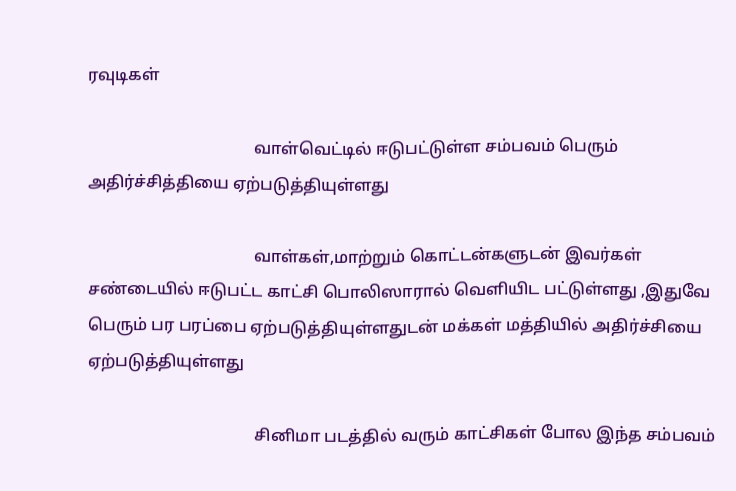ரவுடிகள்

                                        வாள்வெட்டில் ஈடுபட்டுள்ள சம்பவம் பெரும் அதிர்ச்சித்தியை ஏற்படுத்தியுள்ளது

                                        வாள்கள்,மாற்றும் கொட்டன்களுடன் இவர்கள் சண்டையில் ஈடுபட்ட காட்சி பொலிஸாரால் வெளியிட பட்டுள்ளது ,இதுவே பெரும் பர பரப்பை ஏற்படுத்தியுள்ளதுடன் மக்கள் மத்தியில் அதிர்ச்சியை ஏற்படுத்தியுள்ளது

                                        சினிமா படத்தில் வரும் காட்சிகள் போல இந்த சம்பவம்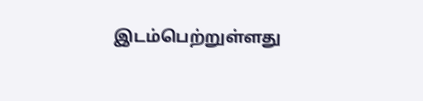இடம்பெற்றுள்ளது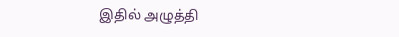இதில் அழுத்தி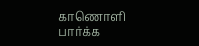காணொளி பார்க்க